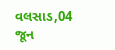વલસાડ,04 જૂન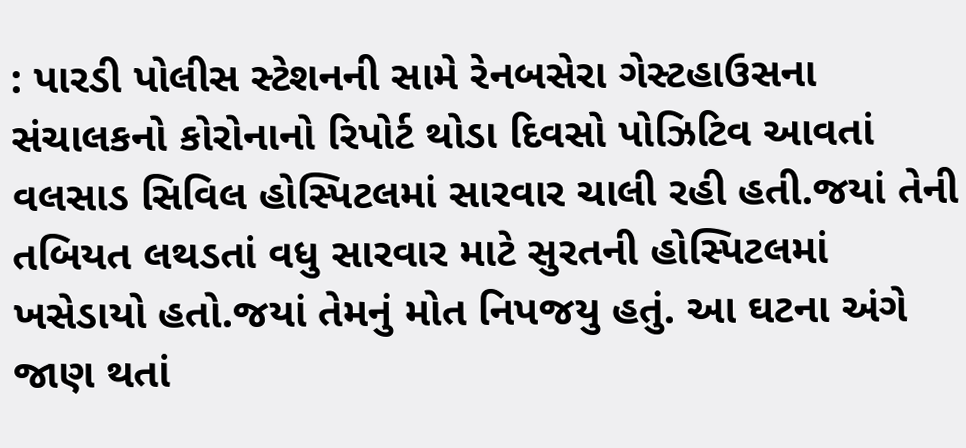: પારડી પોલીસ સ્ટેશનની સામે રેનબસેરા ગેસ્ટહાઉસના સંચાલકનો કોરોનાનો રિપોર્ટ થોડા દિવસો પોઝિટિવ આવતાં વલસાડ સિવિલ હોસ્પિટલમાં સારવાર ચાલી રહી હતી.જયાં તેની તબિયત લથડતાં વધુ સારવાર માટે સુરતની હોસ્પિટલમાં ખસેડાયો હતો.જયાં તેમનું મોત નિપજયુ હતું. આ ઘટના અંગે જાણ થતાં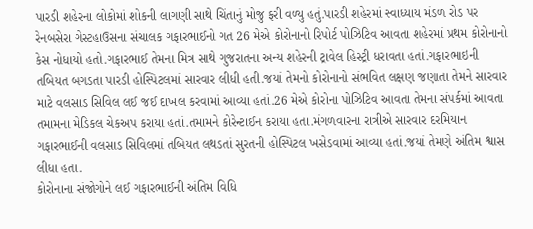પારડી શહેરના લોકોમાં શોકની લાગણી સાથે ચિંતાનું મોજુ ફરી વળ્યુ હતું.પારડી શહેરમાં સ્વાધ્યાય મંડળ રોડ પર રેનબસેરા ગેસ્ટહાઉસના સંચાલક ગફારભાઈનો ગત 26 મેએ કોરોનાનો રિપોર્ટ પોઝિટિવ આવતા શહેરમાં પ્રથમ કોરોનાનો કેસ નોધાયો હતો.ગફારભાઈ તેમના મિત્ર સાથે ગુજરાતના અન્ય શહેરની ટ્રાવેલ હિસ્ટ્રી ધરાવતા હતાં.ગફારભાઇની તબિયત બગડતા પારડી હોસ્પિટલમાં સારવાર લીધી હતી.જયાં તેમનો કોરોનાનો સંભવિત લક્ષણ જણાતા તેમને સારવાર માટે વલસાડ સિવિલ લઈ જઈ દાખલ કરવામાં આવ્યા હતાં.26 મેએ કોરોના પોઝિટિવ આવતા તેમના સંપર્કમાં આવતા તમામના મેડિકલ ચેકઅપ કરાયા હતાં.તમામને કોરેન્ટાઈન કરાયા હતા.મંગળવારના રાત્રીએ સારવાર દરમિયાન ગફારભાઈની વલસાડ સિવિલમાં તબિયત લથડતાં સુરતની હોસ્પિટલ ખસેડવામાં આવ્યા હતાં.જયાં તેમણે અંતિમ શ્વાસ લીધા હતા.
કોરોનાના સંજોગોને લઈ ગફારભાઈની અંતિમ વિધિ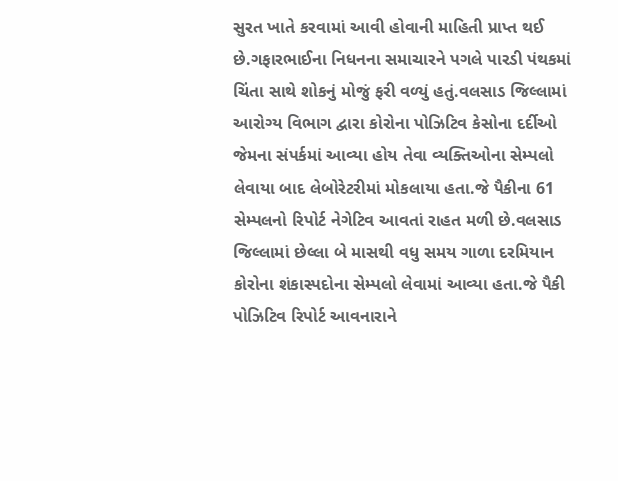સુરત ખાતે કરવામાં આવી હોવાની માહિતી પ્રાપ્ત થઈ છે.ગફારભાઈના નિધનના સમાચારને પગલે પારડી પંથકમાં ચિંતા સાથે શોકનું મોજું ફરી વળ્યું હતું.વલસાડ જિલ્લામાં આરોગ્ય વિભાગ દ્વારા કોરોના પોઝિટિવ કેસોના દર્દીઓ જેમના સંપર્કમાં આવ્યા હોય તેવા વ્યક્તિઓના સેમ્પલો લેવાયા બાદ લેબોરેટરીમાં મોકલાયા હતા.જે પૈકીના 61 સેમ્પલનો રિપોર્ટ નેગેટિવ આવતાં રાહત મળી છે.વલસાડ જિલ્લામાં છેલ્લા બે માસથી વધુ સમય ગાળા દરમિયાન કોરોના શંકાસ્પદોના સેમ્પલો લેવામાં આવ્યા હતા.જે પૈકી પોઝિટિવ રિપોર્ટ આવનારાને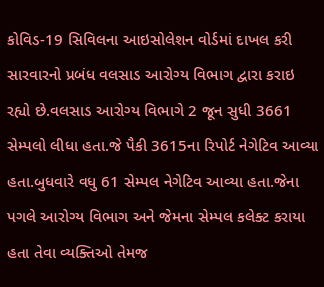કોવિડ-19 સિવિલના આઇસોલેશન વોર્ડમાં દાખલ કરી સારવારનો પ્રબંધ વલસાડ આરોગ્ય વિભાગ દ્વારા કરાઇ રહ્યો છે.વલસાડ આરોગ્ય વિભાગે 2 જૂન સુધી 3661 સેમ્પલો લીધા હતા.જે પૈકી 3615ના રિપોર્ટ નેગેટિવ આવ્યા હતા.બુધવારે વધુ 61 સેમ્પલ નેગેટિવ આવ્યા હતા.જેના પગલે આરોગ્ય વિભાગ અને જેમના સેમ્પલ કલેક્ટ કરાયા હતા તેવા વ્યક્તિઓ તેમજ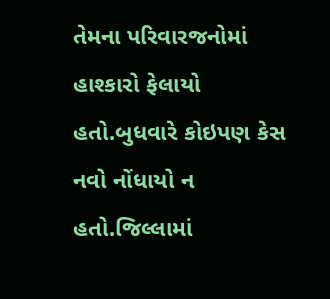તેમના પરિવારજનોમાં હાશ્કારો ફેલાયો હતો.બુધવારે કોઇપણ કેસ નવો નોંધાયો ન હતો.જિલ્લામાં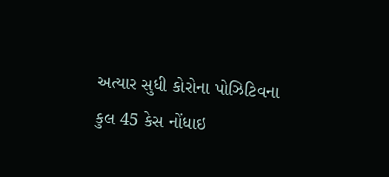અત્યાર સુધી કોરોના પોઝિટિવના કુલ 45 કેસ નોંધાઇ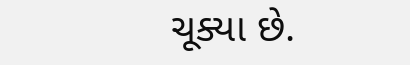ચૂક્યા છે.